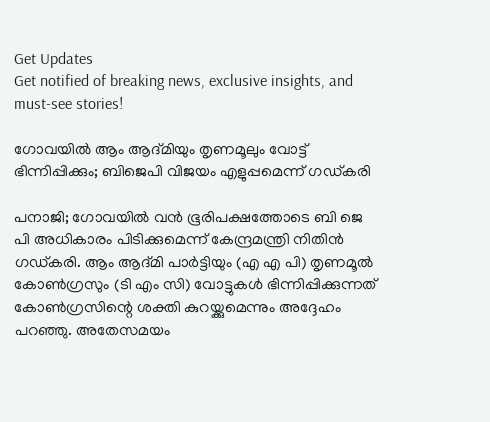Get Updates
Get notified of breaking news, exclusive insights, and must-see stories!

ഗോവയിൽ ആം ആദ്മിയും തൃണമൂലും വോട്ട് ഭിന്നിപ്പിക്കും; ബിജെപി വിജയം എളുപ്പമെന്ന് ഗഡ്കരി

പനാജി; ഗോവയിൽ വൻ ഭൂരിപക്ഷത്തോടെ ബി ജെ പി അധികാരം പിടിക്കുമെന്ന് കേന്ദ്രമന്ത്രി നിതിൻ ഗഡ്കരി. ആം ആദ്മി പാർട്ടിയും (എ എ പി) തൃണമൂൽ കോൺഗ്രസും (ടി എം സി) വോട്ടുകൾ ഭിന്നിപ്പിക്കുന്നത് കോൺഗ്രസിന്റെ ശക്തി കുറയ്ക്കുമെന്നും അദ്ദേഹം പറഞ്ഞു. അതേസമയം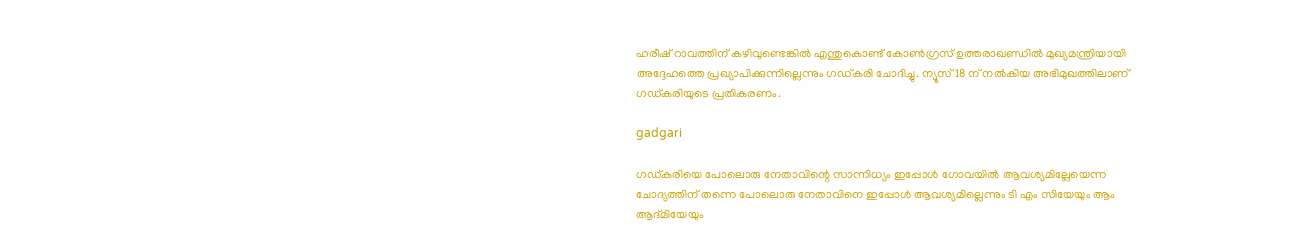ഹരീഷ് റാവത്തിന് കഴിവുണ്ടെങ്കിൽ എന്തുകൊണ്ട് കോൺഗ്രസ് ഉത്തരാഖണ്ഡിൽ മുഖ്യമന്ത്രിയായി അദ്ദേഹത്തെ പ്രഖ്യാപിക്കുന്നില്ലെന്നും ഗഡ്കരി ചോദിച്ചു. ന്യൂസ് 18 ന് നൽകിയ അഭിമുഖത്തിലാണ് ഗഡ്കരിയുടെ പ്രതികരണം.

gadgari

ഗഡ്കരിയെ പോലൊരു നേതാവിന്റെ സാന്നിധ്യം ഇപ്പോൾ ഗോവയിൽ ആവശ്യമില്ലേയെന്ന ചോദ്യത്തിന് തന്നെ പോലൊരു നേതാവിനെ ഇപ്പോൾ ആവശ്യമില്ലെന്നും ടി എം സിയേയും ആം ആദ്മിയേയും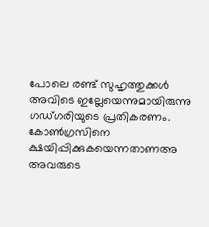പോലെ രണ്ട് സുഹൃത്തുക്കൾ അവിടെ ഇല്ലേയെന്നുമായിരുന്നു ഗഡ്ഗരിയുടെ പ്രതികരണം. കോൺഗ്രസിനെ ക്ഷയിപ്പിക്കുകയെന്നതാണഅ അവരുടെ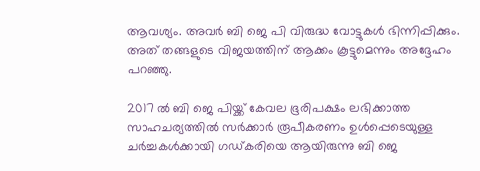ആവശ്യം. അവർ ബി ജെ പി വിരുദ്ധ വോട്ടുകൾ ഭിന്നിപ്പിക്കും. അത് തങ്ങളുടെ വിജയത്തിന് ആക്കം കൂട്ടുമെന്നും അദ്ദേഹം പറഞ്ഞു.

2017 ൽ ബി ജെ പിയ്ക്ക് കേവല ഭൂരിപക്ഷം ലഭിക്കാത്ത സാഹചര്യത്തിൽ സർക്കാർ രൂപീകരണം ഉൾപ്പെടെയുള്ള ചർച്ചകൾക്കായി ഗഡ്കരിയെ ആയിരുന്നു ബി ജെ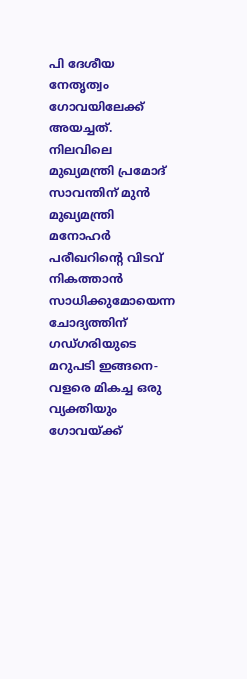പി ദേശീയ നേതൃത്വം ഗോവയിലേക്ക് അയച്ചത്. നിലവിലെ മുഖ്യമന്ത്രി പ്രമോദ് സാവന്തിന് മുൻ മുഖ്യമന്ത്രി മനോഹർ പരീഖറിന്റെ വിടവ് നികത്താൻ സാധിക്കുമോയെന്ന ചോദ്യത്തിന് ഗഡ്ഗരിയുടെ മറുപടി ഇങ്ങനെ-വളരെ മികച്ച ഒരു വ്യക്തിയും ഗോവയ്ക്ക്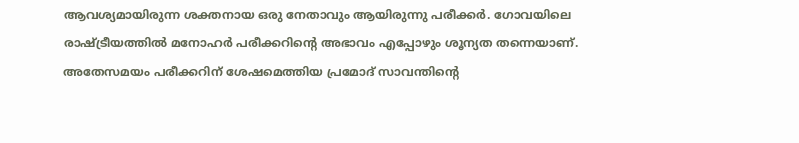ആവശ്യമായിരുന്ന ശക്തനായ ഒരു നേതാവും ആയിരുന്നു പരീക്കർ. ഗോവയിലെ രാഷ്ട്രീയത്തിൽ മനോഹർ പരീക്കറിന്റെ അഭാവം എപ്പോഴും ശൂന്യത തന്നെയാണ്. അതേസമയം പരീക്കറിന് ശേഷമെത്തിയ പ്രമോദ് സാവന്തിന്റെ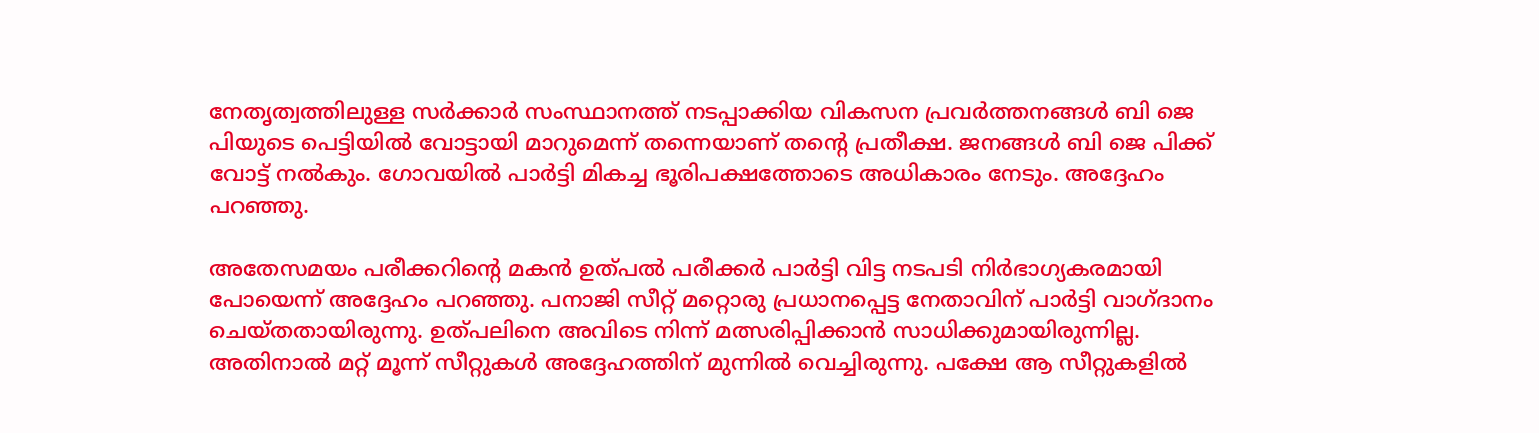നേതൃത്വത്തിലുള്ള സർക്കാർ സംസ്ഥാനത്ത് നടപ്പാക്കിയ വികസന പ്രവർത്തനങ്ങൾ ബി ജെ പിയുടെ പെട്ടിയിൽ വോട്ടായി മാറുമെന്ന് തന്നെയാണ് തന്റെ പ്രതീക്ഷ. ജനങ്ങൾ ബി ജെ പിക്ക് വോട്ട് നൽകും. ഗോവയിൽ പാർട്ടി മികച്ച ഭൂരിപക്ഷത്തോടെ അധികാരം നേടും. അദ്ദേഹം പറഞ്ഞു.

അതേസമയം പരീക്കറിന്റെ മകൻ ഉത്പൽ പരീക്കർ പാർട്ടി വിട്ട നടപടി നിർഭാഗ്യകരമായി പോയെന്ന് അദ്ദേഹം പറഞ്ഞു. പനാജി സീറ്റ് മറ്റൊരു പ്രധാനപ്പെട്ട നേതാവിന് പാർട്ടി വാഗ്ദാനം ചെയ്തതായിരുന്നു. ഉത്പലിനെ അവിടെ നിന്ന് മത്സരിപ്പിക്കാൻ സാധിക്കുമായിരുന്നില്ല. അതിനാൽ മറ്റ് മൂന്ന് സീറ്റുകൾ അദ്ദേഹത്തിന് മുന്നിൽ വെച്ചിരുന്നു. പക്ഷേ ആ സീറ്റുകളിൽ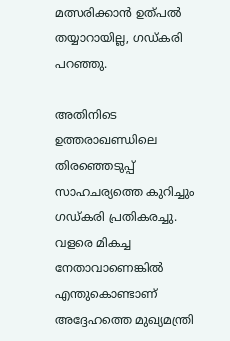മത്സരിക്കാൻ ഉത്പൽ തയ്യാറായില്ല, ഗഡ്കരി പറഞ്ഞു.

അതിനിടെ ഉത്തരാഖണ്ഡിലെ തിരഞ്ഞെടുപ്പ് സാഹചര്യത്തെ കുറിച്ചും ഗഡ്കരി പ്രതികരച്ചു. വളരെ മികച്ച നേതാവാണെങ്കിൽ എന്തുകൊണ്ടാണ് അദ്ദേഹത്തെ മുഖ്യമന്ത്രി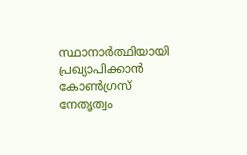സ്ഥാനാർത്ഥിയായി പ്രഖ്യാപിക്കാൻ കോൺഗ്രസ് നേതൃത്വം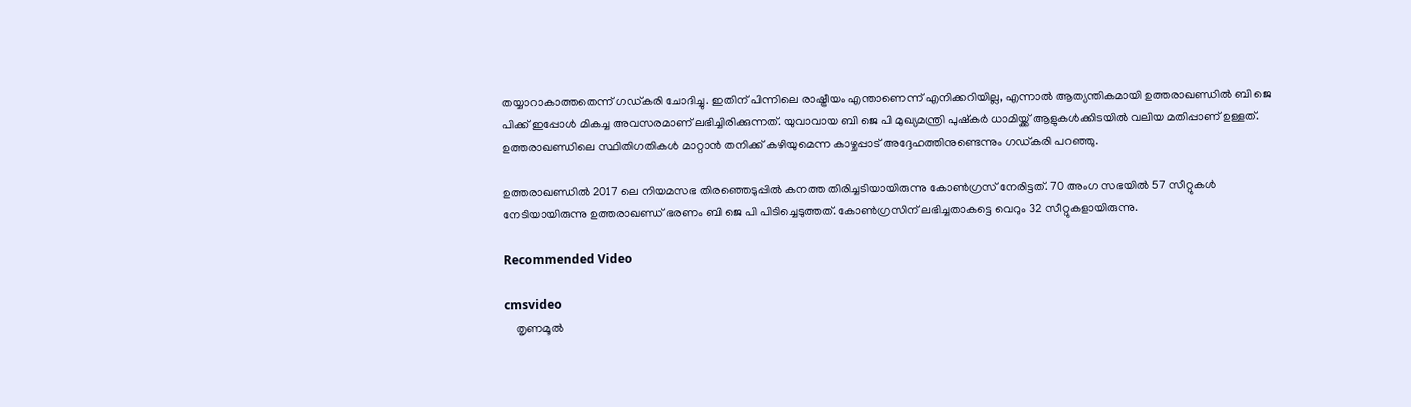തയ്യാറാകാത്തതെന്ന് ഗഡ്കരി ചോദിച്ചു. ഇതിന് പിന്നിലെ രാഷ്ട്രീയം എന്താണെന്ന് എനിക്കറിയില്ല, എന്നാൽ ആത്യന്തികമായി ഉത്തരാഖണ്ഡിൽ ബി ജെ പിക്ക് ഇപ്പോൾ മികച്ച അവസരമാണ് ലഭിച്ചിരിക്കുന്നത്. യുവാവായ ബി ജെ പി മുഖ്യമന്ത്രി പുഷ്കർ ധാമിയ്ക്ക് ആളുകൾക്കിടയിൽ വലിയ മതിപ്പാണ് ഉള്ളത്. ഉത്തരാഖണ്ഡിലെ സ്ഥിതിഗതികൾ മാറ്റാൻ തനിക്ക് കഴിയുമെന്ന കാഴ്ചപ്പാട് അദ്ദേഹത്തിനുണ്ടെന്നും ഗഡ്കരി പറഞ്ഞു.

ഉത്തരാഖണ്ഡിൽ 2017 ലെ നിയമസഭ തിരഞ്ഞെടുപ്പിൽ കനത്ത തിരിച്ചടിയായിരുന്നു കോൺഗ്രസ് നേരിട്ടത്. 70 അംഗ സഭയിൽ 57 സീറ്റുകൾ നേടിയായിരുന്നു ഉത്തരാഖണ്ഡ് ഭരണം ബി ജെ പി പിടിച്ചെടുത്തത്. കോൺഗ്രസിന് ലഭിച്ചതാകട്ടെ വെറും 32 സീറ്റുകളായിരുന്നു.

Recommended Video

cmsvideo
    തൃണമൂൽ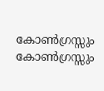കോൺഗ്രസ്സും കോൺഗ്രസ്സും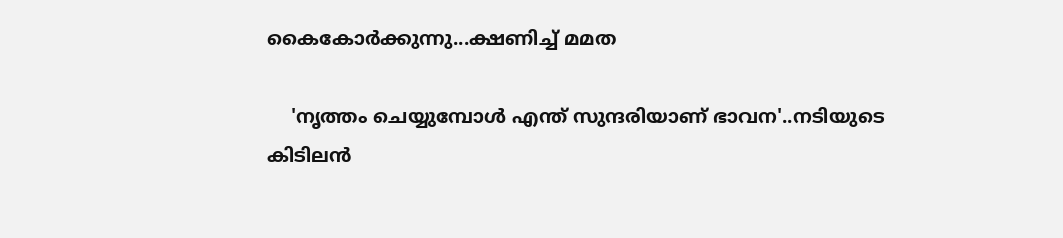കൈകോർക്കുന്നു...ക്ഷണിച്ച് മമത

    'നൃത്തം ചെയ്യുമ്പോൾ എന്ത് സുന്ദരിയാണ് ഭാവന'..നടിയുടെ കിടിലൻ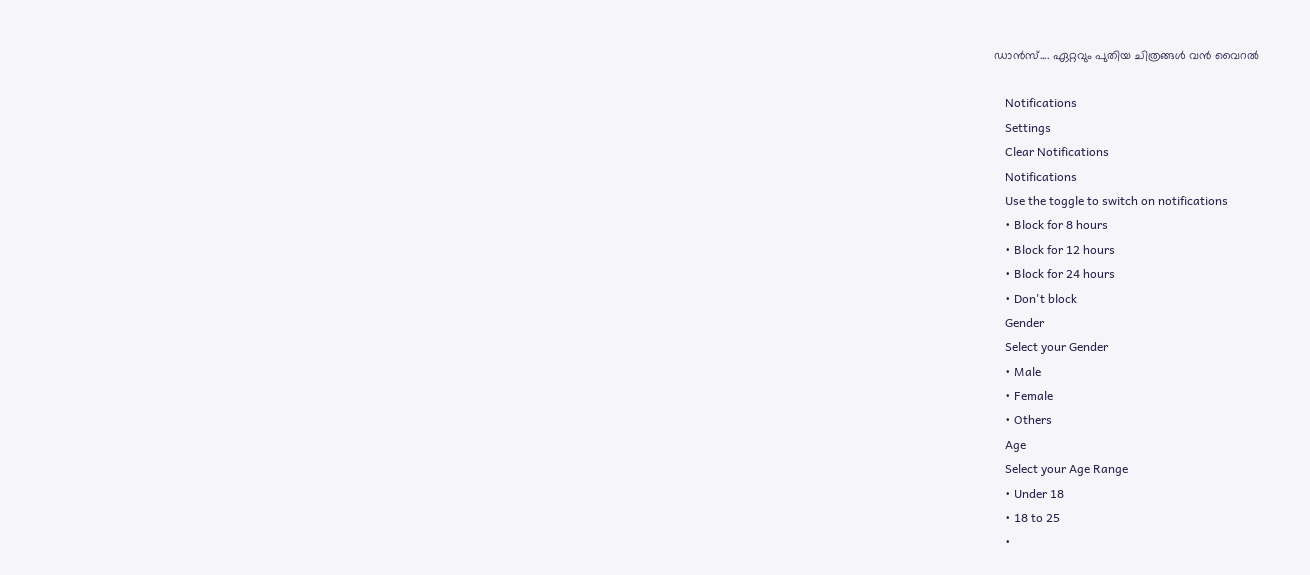ഡാൻസ്.... ഏറ്റവും പുതിയ ചിത്രങ്ങൾ വൻ വൈറൽ

    Notifications
    Settings
    Clear Notifications
    Notifications
    Use the toggle to switch on notifications
    • Block for 8 hours
    • Block for 12 hours
    • Block for 24 hours
    • Don't block
    Gender
    Select your Gender
    • Male
    • Female
    • Others
    Age
    Select your Age Range
    • Under 18
    • 18 to 25
    •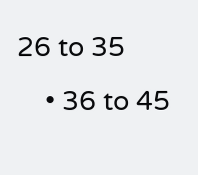26 to 35
    • 36 to 45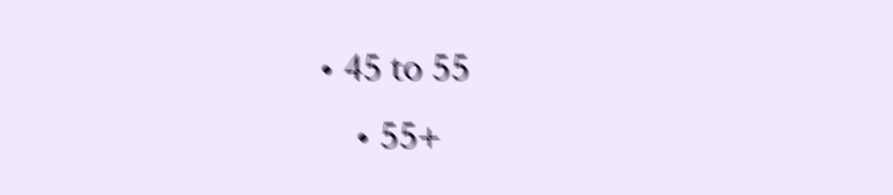• 45 to 55
    • 55+